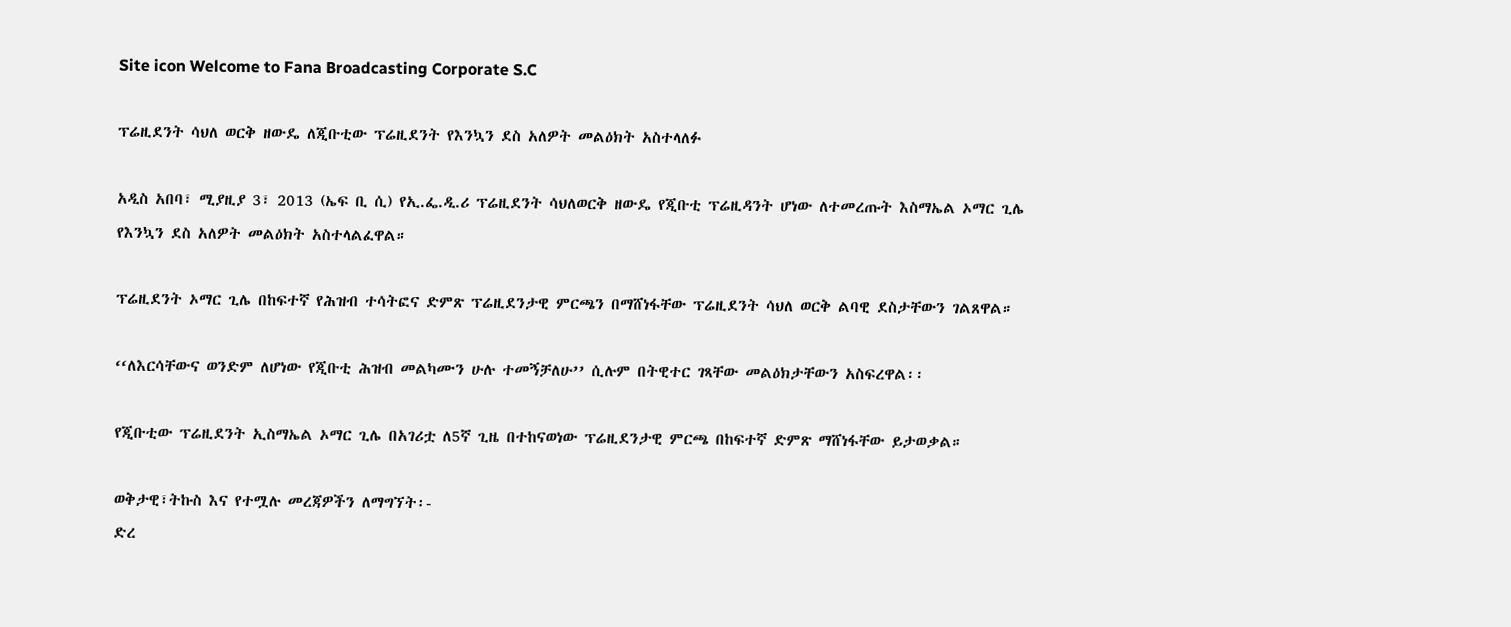Site icon Welcome to Fana Broadcasting Corporate S.C

ፕሬዚደንት ሳህለ ወርቅ ዘውዴ ለጂቡቲው ፕሬዚደንት የእንኳን ደስ አለዎት መልዕክት አስተላለፉ

አዲስ አበባ፣ ሚያዚያ 3፣ 2013 (ኤፍ ቢ ሲ) የኢ.ፌ.ዲ.ሪ ፕሬዚደንት ሳህለወርቅ ዘውዴ የጂቡቲ ፕሬዚዳንት ሆነው ለተመረጡት እስማኤል ኦማር ጊሌ የእንኳን ደስ አለዎት መልዕክት አስተላልፈዋል።

ፕሬዚደንት ኦማር ጊሌ በከፍተኛ የሕዝብ ተሳትፎና ድምጽ ፕሬዚደንታዊ ምርጫን በማሸነፋቸው ፕሬዚደንት ሳህለ ወርቅ ልባዊ ደስታቸውን ገልጸዋል።

‘‘ለእርሳቸውና ወንድም ለሆነው የጂቡቲ ሕዝብ መልካሙን ሁሉ ተመኝቻለሁ’’ ሲሉም በትዊተር ገጻቸው መልዕክታቸውን አስፍረዋል፡፡

የጂቡቲው ፕሬዚደንት ኢስማኤል ኦማር ጊሌ በአገሪቷ ለ5ኛ ጊዜ በተከናወነው ፕሬዚደንታዊ ምርጫ በከፍተኛ ድምጽ ማሸነፋቸው ይታወቃል።

ወቅታዊ፣ትኩስ እና የተሟሉ መረጃዎችን ለማግኘት፡-
ድረ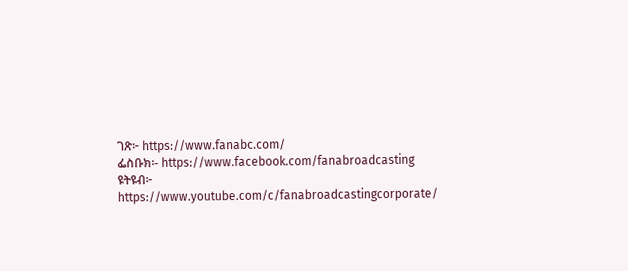ገጽ፦ https://www.fanabc.com/
ፌስቡክ፡- https://www.facebook.com/fanabroadcasting
ዩትዩብ፦ https://www.youtube.com/c/fanabroadcastingcorporate/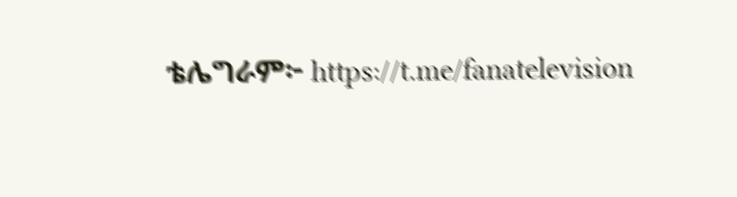ቴሌግራም፦ https://t.me/fanatelevision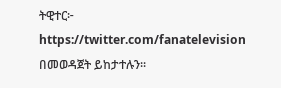ትዊተር፦ https://twitter.com/fanatelevision በመወዳጀት ይከታተሉን፡፡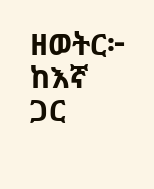ዘወትር፦ ከእኛ ጋር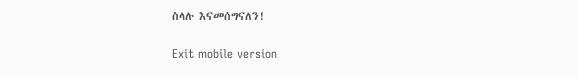ስላሉ እናመሰግናለን!

Exit mobile version